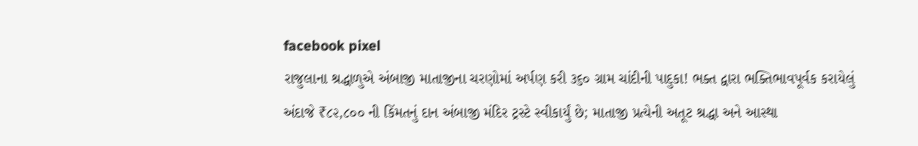facebook pixel
રાજુલાના શ્રદ્ધાળુએ અંબાજી માતાજીના ચરણોમાં અર્પણ કરી ૩૬૦ ગ્રામ ચાંદીની પાદુકા! ભક્ત દ્વારા ભક્તિભાવપૂર્વક કરાયેલું અંદાજે ₹૮૨,૮૦૦ ની કિંમતનું દાન અંબાજી મંદિર ટ્રસ્ટે સ્વીકાર્યું છે; માતાજી પ્રત્યેની અતૂટ શ્રદ્ધા અને આસ્થા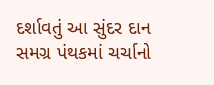દર્શાવતું આ સુંદર દાન સમગ્ર પંથકમાં ચર્ચાનો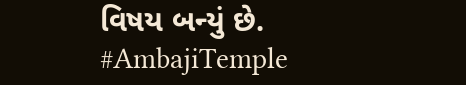વિષય બન્યું છે. #AmbajiTemple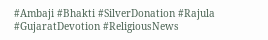#Ambaji #Bhakti #SilverDonation #Rajula #GujaratDevotion #ReligiousNews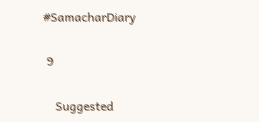#SamacharDiary

 9

    Suggested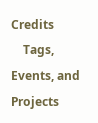Credits
    Tags, Events, and Projects